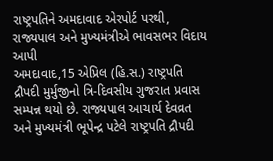રાષ્ટ્રપતિને અમદાવાદ એરપોર્ટ પરથી, રાજ્યપાલ અને મુખ્યમંત્રીએ ભાવસભર વિદાય આપી
અમદાવાદ,15 એપ્રિલ (હિ.સ.) રાષ્ટ્રપતિ દ્રૌપદી મુર્મુજીનો ત્રિ-દિવસીય ગુજરાત પ્રવાસ સમ્પન્ન થયો છે. રાજ્યપાલ આચાર્ય દેવવ્રત અને મુખ્યમંત્રી ભૂપેન્દ્ર પટેલે રાષ્ટ્રપતિ દ્રૌપદી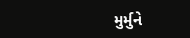મુર્મુને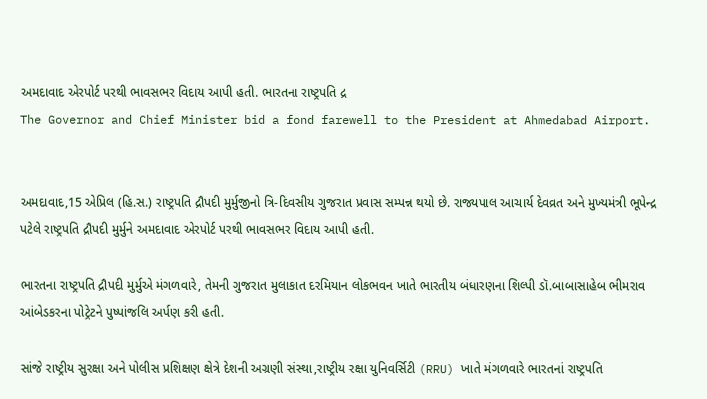અમદાવાદ એરપોર્ટ પરથી ભાવસભર વિદાય આપી હતી. ભારતના રાષ્ટ્રપતિ દ્ર
The Governor and Chief Minister bid a fond farewell to the President at Ahmedabad Airport.


અમદાવાદ,15 એપ્રિલ (હિ.સ.) રાષ્ટ્રપતિ દ્રૌપદી મુર્મુજીનો ત્રિ-દિવસીય ગુજરાત પ્રવાસ સમ્પન્ન થયો છે. રાજ્યપાલ આચાર્ય દેવવ્રત અને મુખ્યમંત્રી ભૂપેન્દ્ર પટેલે રાષ્ટ્રપતિ દ્રૌપદી મુર્મુને અમદાવાદ એરપોર્ટ પરથી ભાવસભર વિદાય આપી હતી.

ભારતના રાષ્ટ્રપતિ દ્રૌપદી મુર્મુએ મંગળવારે, તેમની ગુજરાત મુલાકાત દરમિયાન લોકભવન ખાતે ભારતીય બંધારણના શિલ્પી ડૉ.બાબાસાહેબ ભીમરાવ આંબેડકરના પોટ્રેટને પુષ્પાંજલિ અર્પણ કરી હતી.

સાંજે રાષ્ટ્રીય સુરક્ષા અને પોલીસ પ્રશિક્ષણ ક્ષેત્રે દેશની અગ્રણી સંસ્થા,રાષ્ટ્રીય રક્ષા યુનિવર્સિટી (RRU) ખાતે મંગળવારે ભારતનાં રાષ્ટ્રપતિ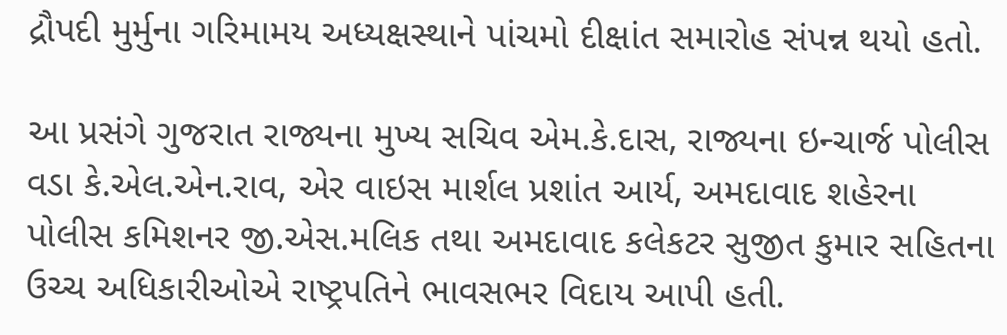દ્રૌપદી મુર્મુના ગરિમામય અધ્યક્ષસ્થાને પાંચમો દીક્ષાંત સમારોહ સંપન્ન થયો હતો.

આ પ્રસંગે ગુજરાત રાજ્યના મુખ્ય સચિવ એમ.કે.દાસ, રાજ્યના ઇન્ચાર્જ પોલીસ વડા કે.એલ.એન.રાવ, એર વાઇસ માર્શલ પ્રશાંત આર્ય, અમદાવાદ શહેરના પોલીસ કમિશનર જી.એસ.મલિક તથા અમદાવાદ કલેકટર સુજીત કુમાર સહિતના ઉચ્ચ અધિકારીઓએ રાષ્ટ્રપતિને ભાવસભર વિદાય આપી હતી.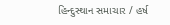હિન્દુસ્થાન સમાચાર / હર્ષ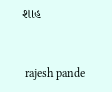શાહ


 rajesh pande